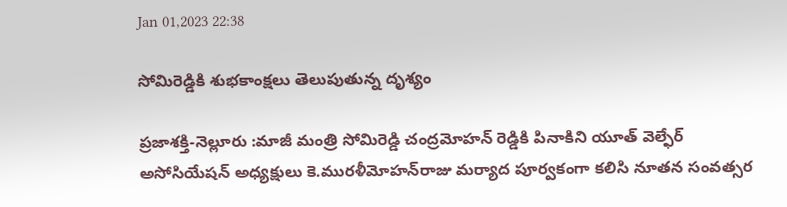Jan 01,2023 22:38

సోమిరెడ్డికి శుభకాంక్షలు తెలుపుతున్న దృశ్యం

ప్రజాశక్తి-నెల్లూరు :మాజీ మంత్రి సోమిరెడ్డి చంద్రమోహన్‌ రెడ్డికి పినాకిని యూత్‌ వెల్ఫేర్‌ అసోసియేషన్‌ అధ్యక్షులు కె.మురళీమోహన్‌రాజు మర్యాద పూర్వకంగా కలిసి నూతన సంవత్సర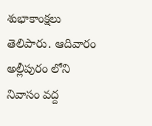శుభాకాంక్షలు తెలిపారు. ఆదివారం అల్లీపురం లోని నివాసం వద్ద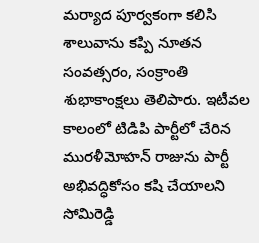మర్యాద పూర్వకంగా కలిసి శాలువాను కప్పి నూతన సంవత్సరం, సంక్రాంతి శుభాకాంక్షలు తెలిపారు. ఇటీవల కాలంలో టిడిపి పార్టీలో చేరిన మురళీమోహన్‌ రాజును పార్టీ అభివద్ధికోసం కషి చేయాలని సోమిరెడ్డి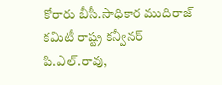కోరారు బీసీ.సాధికార ముదిరాజ్‌ కమిటీ రాష్ట్ర కన్వీనర్‌ పి.ఎల్‌.రావు,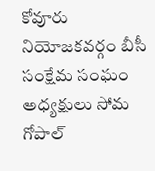కోవూరు నియోజకవర్గం బీసీ సంక్షేమ సంఘం అధ్యక్షులు సోమ గోపాల్‌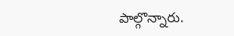పాల్గొన్నారు.